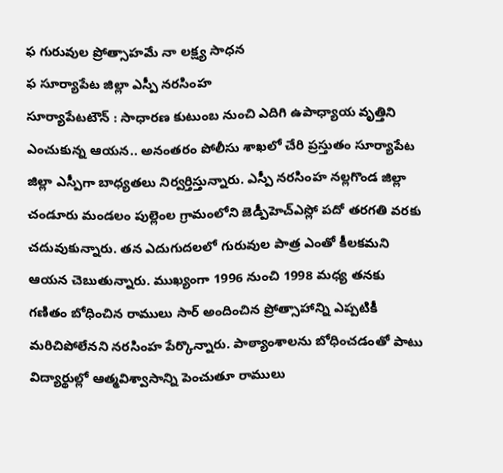ఫ గురువుల ప్రోత్సాహమే నా లక్ష్య సాధన
ఫ సూర్యాపేట జిల్లా ఎస్పీ నరసింహ
సూర్యాపేటటౌన్ : సాధారణ కుటుంబ నుంచి ఎదిగి ఉపాధ్యాయ వృత్తిని ఎంచుకున్న ఆయన.. అనంతరం పోలీసు శాఖలో చేరి ప్రస్తుతం సూర్యాపేట జిల్లా ఎస్పీగా బాధ్యతలు నిర్వర్తిస్తున్నారు. ఎస్పీ నరసింహ నల్లగొండ జిల్లా చండూరు మండలం పుల్లెంల గ్రామంలోని జెడ్పీహెచ్ఎస్లో పదో తరగతి వరకు చదువుకున్నారు. తన ఎదుగుదలలో గురువుల పాత్ర ఎంతో కీలకమని ఆయన చెబుతున్నారు. ముఖ్యంగా 1996 నుంచి 1998 మధ్య తనకు గణితం బోధించిన రాములు సార్ అందించిన ప్రోత్సాహాన్ని ఎప్పటికీ మరిచిపోలేనని నరసింహ పేర్కొన్నారు. పాఠ్యాంశాలను బోధించడంతో పాటు విద్యార్థుల్లో ఆత్మవిశ్వాసాన్ని పెంచుతూ రాములు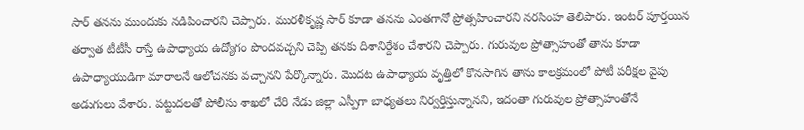సార్ తనను ముందుకు నడిపించారని చెప్పారు. మురళీకృష్ణ సార్ కూడా తనను ఎంతగానో ప్రోత్సహించారని నరసింహ తెలిపారు. ఇంటర్ పూర్తయిన తర్వాత టీటీసీ రాస్తే ఉపాధ్యాయ ఉద్యోగం పొందవచ్చని చెప్పి తనకు దిశానిర్దేశం చేశారని చెప్పారు. గురువుల ప్రోత్సాహంతో తాను కూడా ఉపాధ్యాయుడిగా మారాలనే ఆలోచనకు వచ్చానని పేర్కొన్నారు. మొదట ఉపాధ్యాయ వృత్తిలో కొనసాగిన తాను కాలక్రమంలో పోటీ పరీక్షల వైపు అడుగులు వేశారు. పట్టుదలతో పోలీసు శాఖలో చేరి నేడు జిల్లా ఎస్పీగా బాధ్యతలు నిర్వర్తిస్తున్నానని, ఇదంతా గురువుల ప్రోత్సాహంతోనే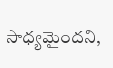సాధ్యమైందని,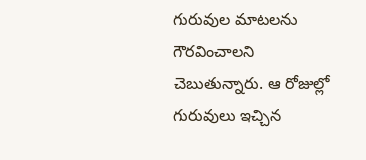గురువుల మాటలను గౌరవించాలని చెబుతున్నారు. ఆ రోజుల్లో గురువులు ఇచ్చిన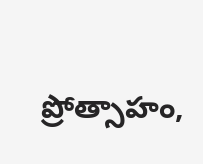ప్రోత్సాహం,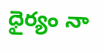ధైర్యం నా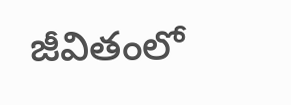జీవితంలో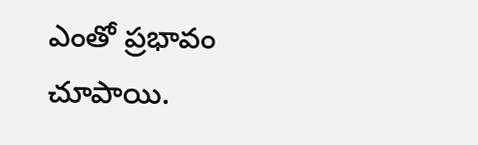ఎంతో ప్రభావం చూపాయి.